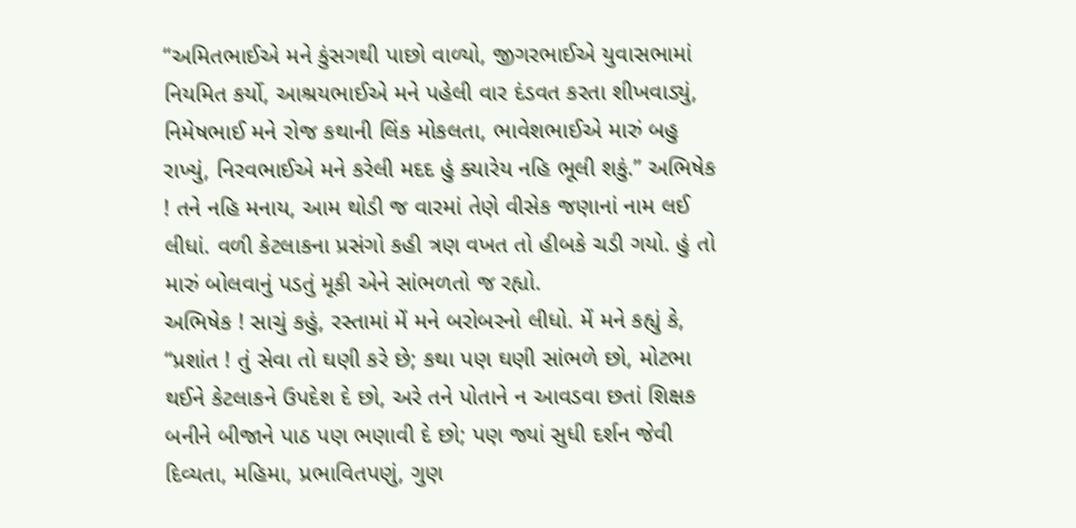“અમિતભાઈએ મને કુંસગથી પાછો વાળ્યો, જીગરભાઈએ યુવાસભામાં નિયમિત કર્યો, આશ્રયભાઈએ મને પહેલી વાર દંડવત કરતા શીખવાડ્યું, નિમેષભાઈ મને રોજ કથાની લિંક મોકલતા, ભાવેશભાઈએ મારું બહુ રાખ્યું, નિરવભાઈએ મને કરેલી મદદ હું ક્યારેય નહિ ભૂલી શકું.” અભિષેક ! તને નહિ મનાય, આમ થોડી જ વારમાં તેણે વીસેક જણાનાં નામ લઈ લીધાં. વળી કેટલાકના પ્રસંગો કહી ત્રણ વખત તો હીબકે ચડી ગયો. હું તો મારું બોલવાનું પડતું મૂકી એને સાંભળતો જ રહ્યો.
અભિષેક ! સાચું કહું, રસ્તામાં મેં મને બરોબરનો લીધો. મેં મને કહ્યું કે, “પ્રશાંત ! તું સેવા તો ઘણી કરે છે; કથા પણ ઘણી સાંભળે છો, મોટભા થઈને કેટલાકને ઉપદેશ દે છો, અરે તને પોતાને ન આવડવા છતાં શિક્ષક બનીને બીજાને પાઠ પણ ભણાવી દે છો; પણ જ્યાં સુધી દર્શન જેવી દિવ્યતા, મહિમા, પ્રભાવિતપણું, ગુણ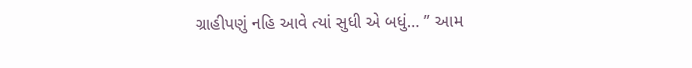ગ્રાહીપણું નહિ આવે ત્યાં સુધી એ બધું… ” આમ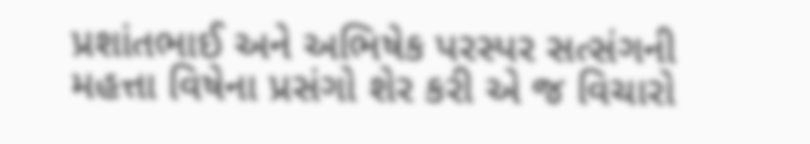પ્રશાંતભાઈ અને અભિષેક પરસ્પર સત્સંગની મહત્તા વિષેના પ્રસંગો શેર કરી એ જ વિચારો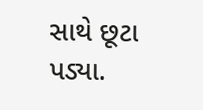સાથે છૂટા પડ્યા.